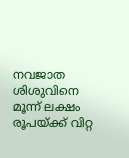നവജാത ശിശുവിനെ മൂന്ന് ലക്ഷം രൂപയ്ക്ക് വിറ്റ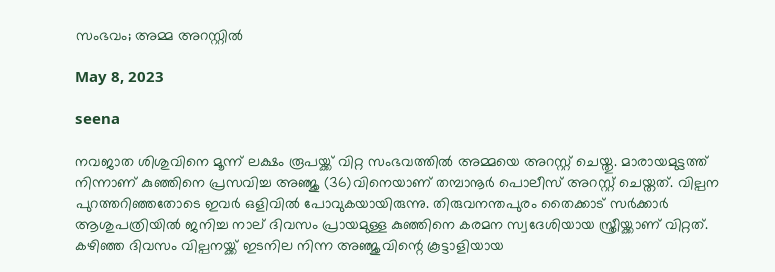സംഭവം; അമ്മ അറസ്റ്റിൽ

May 8, 2023

seena

നവജാത ശിശുവിനെ മൂന്ന് ലക്ഷം രൂപയ്ക്ക് വിറ്റ സംഭവത്തില്‍ അമ്മയെ അറസ്റ്റ് ചെയ്തു. മാരായമുട്ടത്ത് നിന്നാണ് കുഞ്ഞിനെ പ്രസവിച്ച അഞ്ജു (36)വിനെയാണ് തമ്പാനൂര്‍ പൊലീസ് അറസ്റ്റ് ചെയ്തത്. വില്പന പുറത്തറിഞ്ഞതോടെ ഇവര്‍ ഒളിവില്‍ പോവുകയായിരുന്നു. തിരുവനന്തപുരം തൈക്കാട് സര്‍ക്കാര്‍ ആശുപത്രിയില്‍ ജനിച്ച നാല് ദിവസം പ്രായമുള്ള കുഞ്ഞിനെ കരമന സ്വദേശിയായ സ്ത്രീയ്ക്കാണ് വിറ്റത്. കഴിഞ്ഞ ദിവസം വില്പനയ്ക്ക് ഇടനില നിന്ന അഞ്ജുവിന്റെ കൂട്ടാളിയായ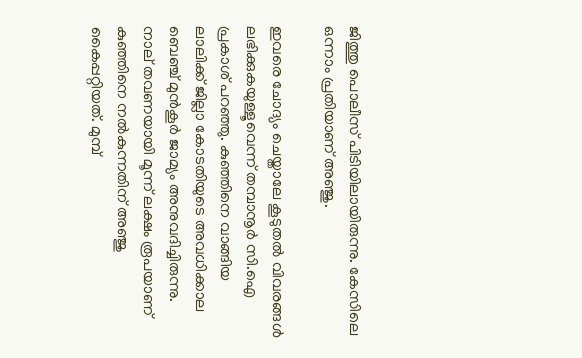ജിത്തു പൊലീസ് പിടിയിലായിരുന്നു. കേസിലെ ഒന്നാം പ്രതിയാണ് അഞ്ജു.

ഇവരെ ചോദ്യം ചെയ്താലേ കൂടുതല്‍ വിവരങ്ങള്‍ ലഭിക്കുകയുള്ളൂവെന്ന് തമ്പാനൂര്‍ സി.ഐ പ്രകാശ് പറഞ്ഞു. കുഞ്ഞിനെ വാങ്ങിയ ലാലിക്ക് ജില്ലാ കോടതിയുടെ അവധിക്കാല ബെഞ്ച് മുന്‍കൂര്‍ ജാമ്യം അനുവദിച്ചിരുന്നു. നാല് തവണയായി മൂന്ന് ലക്ഷം രൂപയാണ് കുഞ്ഞിനെ നല്‍കുന്നതിന് അഞ്ജു കൈപ്പറ്റിയത്. മുമ്പ്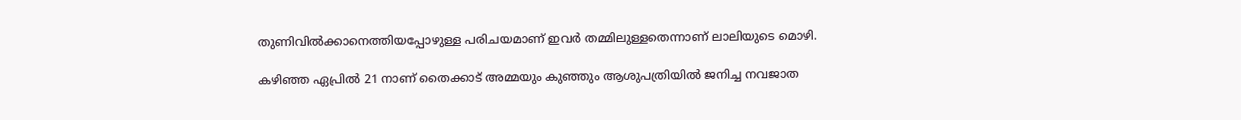തുണിവില്‍ക്കാനെത്തിയപ്പോഴുള്ള പരിചയമാണ് ഇവര്‍ തമ്മിലുള്ളതെന്നാണ് ലാലിയുടെ മൊഴി.

കഴിഞ്ഞ ഏപ്രില്‍ 21 നാണ് തൈക്കാട് അമ്മയും കുഞ്ഞും ആശുപത്രിയില്‍ ജനിച്ച നവജാത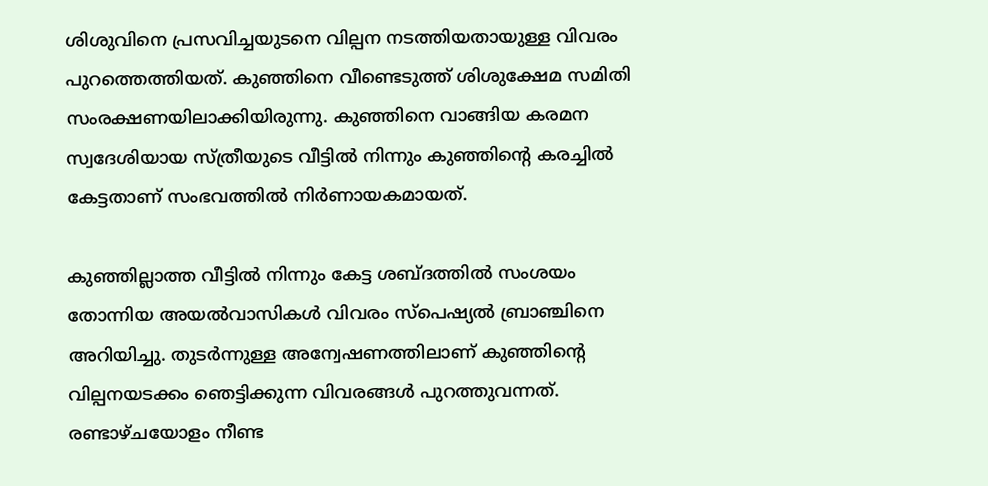ശിശുവിനെ പ്രസവിച്ചയുടനെ വില്പന നടത്തിയതായുള്ള വിവരം പുറത്തെത്തിയത്. കുഞ്ഞിനെ വീണ്ടെടുത്ത് ശിശുക്ഷേമ സമിതി സംരക്ഷണയിലാക്കിയിരുന്നു. കുഞ്ഞിനെ വാങ്ങിയ കരമന സ്വദേശിയായ സ്ത്രീയുടെ വീട്ടില്‍ നിന്നും കുഞ്ഞിന്റെ കരച്ചില്‍ കേട്ടതാണ് സംഭവത്തില്‍ നിര്‍ണായകമായത്.

കുഞ്ഞില്ലാത്ത വീട്ടില്‍ നിന്നും കേട്ട ശബ്ദത്തില്‍ സംശയം തോന്നിയ അയല്‍വാസികള്‍ വിവരം സ്‌പെഷ്യല്‍ ബ്രാഞ്ചിനെ അറിയിച്ചു. തുടര്‍ന്നുള്ള അന്വേഷണത്തിലാണ് കുഞ്ഞിന്റെ വില്പനയടക്കം ഞെട്ടിക്കുന്ന വിവരങ്ങള്‍ പുറത്തുവന്നത്. രണ്ടാഴ്ചയോളം നീണ്ട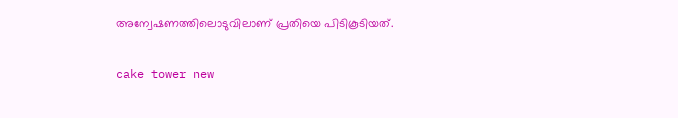അന്വേഷണത്തിലൊടുവിലാണ് പ്രതിയെ പിടികൂടിയത്.

cake tower new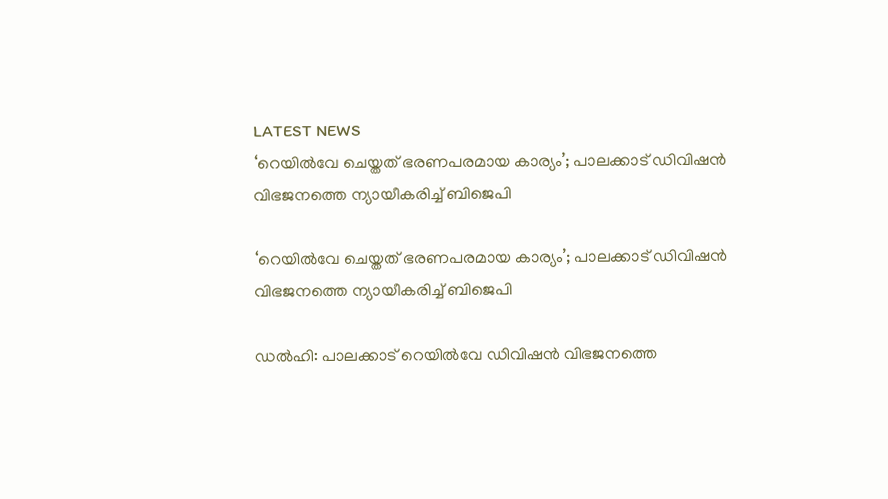LATEST NEWS
‘റെയില്‍വേ ചെയ്തത് ഭരണപരമായ കാര്യം’; പാലക്കാട് ഡിവിഷന്‍ വിഭജനത്തെ ന്യായീകരിച്ച് ബിജെപി

‘റെയില്‍വേ ചെയ്തത് ഭരണപരമായ കാര്യം’; പാലക്കാട് ഡിവിഷന്‍ വിഭജനത്തെ ന്യായീകരിച്ച് ബിജെപി

ഡല്‍ഹി: പാലക്കാട് റെയില്‍വേ ഡിവിഷന്‍ വിഭജനത്തെ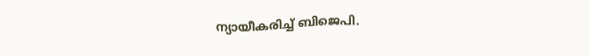ന്യായീകരിച്ച് ബിജെപി.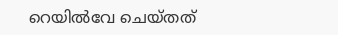റെയില്‍വേ ചെയ്തത്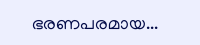ഭരണപരമായ...